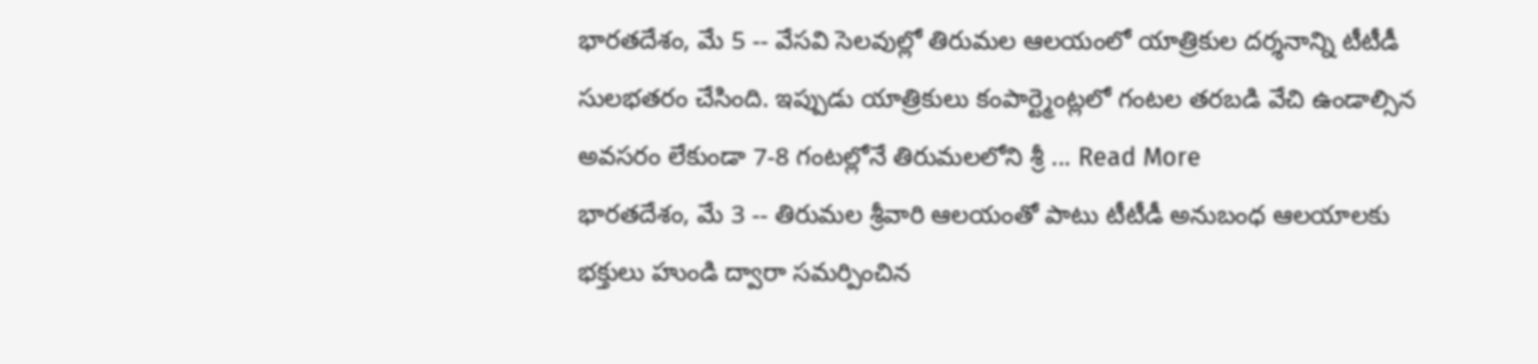భారతదేశం, మే 5 -- వేసవి సెలవుల్లో తిరుమల ఆలయంలో యాత్రికుల దర్శనాన్ని టీటీడీ సులభతరం చేసింది. ఇప్పుడు యాత్రికులు కంపార్ట్మెంట్లలో గంటల తరబడి వేచి ఉండాల్సిన అవసరం లేకుండా 7-8 గంటల్లోనే తిరుమలలోని శ్రీ ... Read More
భారతదేశం, మే 3 -- తిరుమల శ్రీవారి ఆలయంతో పాటు టీటీడీ అనుబంధ ఆలయాలకు భక్తులు హుండి ద్వారా సమర్పించిన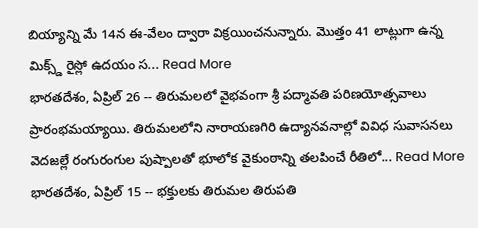బియ్యాన్ని మే 14న ఈ-వేలం ద్వారా విక్రయించనున్నారు. మొత్తం 41 లాట్లుగా ఉన్న మిక్స్డ్ రైస్లో ఉదయం స... Read More
భారతదేశం, ఏప్రిల్ 26 -- తిరుమలలో వైభవంగా శ్రీ పద్మావతి పరిణయోత్సవాలు ప్రారంభమయ్యాయి. తిరుమలలోని నారాయణగిరి ఉద్యానవనాల్లో వివిధ సువాసనలు వెదజల్లే రంగురంగుల పుష్పాలతో భూలోక వైకుంఠాన్ని తలపించే రీతిలో... Read More
భారతదేశం, ఏప్రిల్ 15 -- భక్తులకు తిరుమల తిరుపతి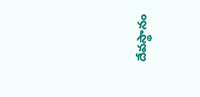దేవస్థానం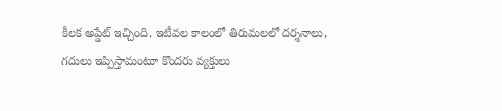కీలక అప్డేట్ ఇచ్చింది. ఇటీవల కాలంలో తిరుమలలో దర్శనాలు, గదులు ఇప్పిస్తామంటూ కొందరు వ్యక్తులు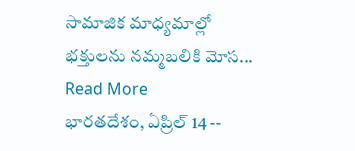సామాజిక మాధ్యమాల్లో భక్తులను నమ్మబలికి మోస... Read More
భారతదేశం, ఏప్రిల్ 14 --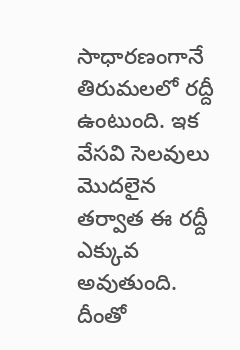సాధారణంగానే తిరుమలలో రద్దీ ఉంటుంది. ఇక వేసవి సెలవులు మెుదలైన తర్వాత ఈ రద్దీ ఎక్కువ అవుతుంది. దీంతో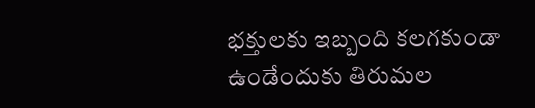భక్తులకు ఇబ్బంది కలగకుండా ఉండేందుకు తిరుమల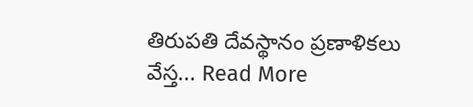తిరుపతి దేవస్థానం ప్రణాళికలు వేస్త... Read More